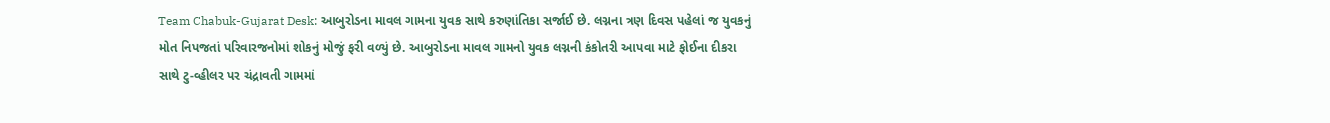Team Chabuk-Gujarat Desk: આબુરોડના માવલ ગામના યુવક સાથે કરુણાંતિકા સર્જાઈ છે. લગ્નના ત્રણ દિવસ પહેલાં જ યુવકનું મોત નિપજતાં પરિવારજનોમાં શોકનું મોજું ફરી વળ્યું છે. આબુરોડના માવલ ગામનો યુવક લગ્નની કંકોતરી આપવા માટે ફોઈના દીકરા સાથે ટુ-વ્હીલર પર ચંદ્રાવતી ગામમાં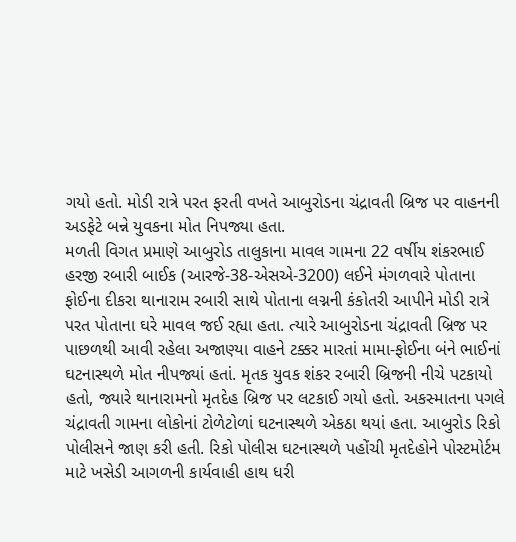ગયો હતો. મોડી રાત્રે પરત ફરતી વખતે આબુરોડના ચંદ્રાવતી બ્રિજ પર વાહનની અડફેટે બન્ને યુવકના મોત નિપજ્યા હતા.
મળતી વિગત પ્રમાણે આબુરોડ તાલુકાના માવલ ગામના 22 વર્ષીય શંકરભાઈ હરજી રબારી બાઈક (આરજે-38-એસએ-3200) લઈને મંગળવારે પોતાના ફોઈના દીકરા થાનારામ રબારી સાથે પોતાના લગ્નની કંકોતરી આપીને મોડી રાત્રે પરત પોતાના ઘરે માવલ જઈ રહ્યા હતા. ત્યારે આબુરોડના ચંદ્રાવતી બ્રિજ પર પાછળથી આવી રહેલા અજાણ્યા વાહને ટક્કર મારતાં મામા-ફોઈના બંને ભાઈનાં ઘટનાસ્થળે મોત નીપજ્યાં હતાં. મૃતક યુવક શંકર રબારી બ્રિજની નીચે પટકાયો હતો, જ્યારે થાનારામનો મૃતદેહ બ્રિજ પર લટકાઈ ગયો હતો. અકસ્માતના પગલે ચંદ્રાવતી ગામના લોકોનાં ટોળેટોળાં ઘટનાસ્થળે એકઠા થયાં હતા. આબુરોડ રિકો પોલીસને જાણ કરી હતી. રિકો પોલીસ ઘટનાસ્થળે પહોંચી મૃતદેહોને પોસ્ટમોર્ટમ માટે ખસેડી આગળની કાર્યવાહી હાથ ધરી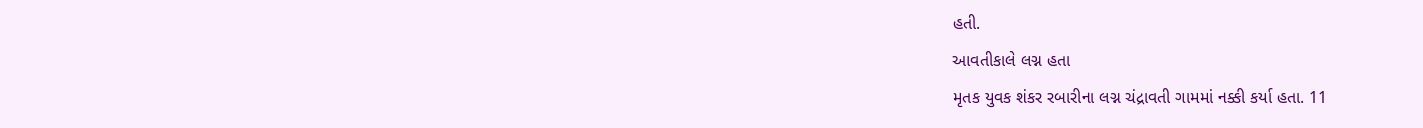હતી.
આવતીકાલે લગ્ન હતા
મૃતક યુવક શંકર રબારીના લગ્ન ચંદ્રાવતી ગામમાં નક્કી કર્યા હતા. 11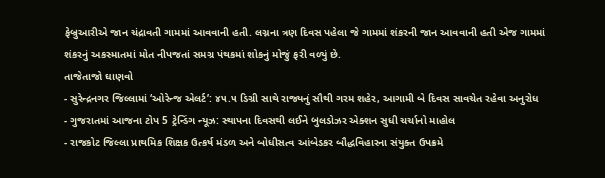ફેબ્રુઆરીએ જાન ચંદ્રાવતી ગામમાં આવવાની હતી. લગ્નના ત્રણ દિવસ પહેલા જે ગામમાં શંકરની જાન આવવાની હતી એજ ગામમાં શંકરનું અકસ્માતમાં મોત નીપજતાં સમગ્ર પંથકમાં શોકનું મોજું ફરી વળ્યું છે.
તાજેતાજો ઘાણવો
- સુરેન્દ્રનગર જિલ્લામાં ‘ઓરેન્જ એલર્ટ’: ૪૫.૫ ડિગ્રી સાથે રાજ્યનું સૌથી ગરમ શહેર, આગામી બે દિવસ સાવચેત રહેવા અનુરોધ
- ગુજરાતમાં આજના ટોપ 5 ટ્રેન્ડિંગ ન્યૂઝ: સ્થાપના દિવસથી લઈને બુલડોઝર એક્શન સુધી ચર્ચાનો માહોલ
- રાજકોટ જિલ્લા પ્રાથમિક શિક્ષક ઉત્કર્ષ મંડળ અને બોધીસત્વ આંબેડકર બૌદ્ધવિહારના સંયુક્ત ઉપક્રમે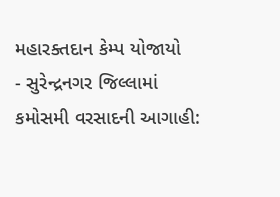મહારક્તદાન કેમ્પ યોજાયો
- સુરેન્દ્રનગર જિલ્લામાં કમોસમી વરસાદની આગાહી: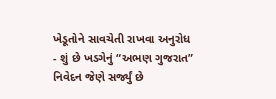ખેડૂતોને સાવચેતી રાખવા અનુરોધ
- શું છે ખડગેનું “અભણ ગુજરાત” નિવેદન જેણે સર્જ્યું છે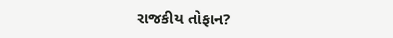રાજકીય તોફાન?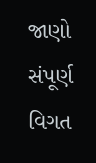જાણો સંપૂર્ણ વિગત